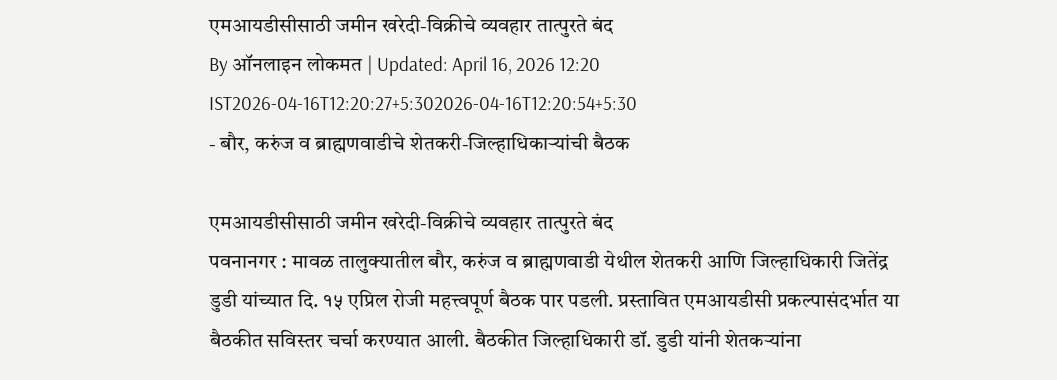एमआयडीसीसाठी जमीन खरेदी-विक्रीचे व्यवहार तात्पुरते बंद
By ऑनलाइन लोकमत | Updated: April 16, 2026 12:20 IST2026-04-16T12:20:27+5:302026-04-16T12:20:54+5:30
- बौर, करुंज व ब्राह्मणवाडीचे शेतकरी-जिल्हाधिकाऱ्यांची बैठक

एमआयडीसीसाठी जमीन खरेदी-विक्रीचे व्यवहार तात्पुरते बंद
पवनानगर : मावळ तालुक्यातील बौर, करुंज व ब्राह्मणवाडी येथील शेतकरी आणि जिल्हाधिकारी जितेंद्र डुडी यांच्यात दि. १५ एप्रिल रोजी महत्त्वपूर्ण बैठक पार पडली. प्रस्तावित एमआयडीसी प्रकल्पासंदर्भात या बैठकीत सविस्तर चर्चा करण्यात आली. बैठकीत जिल्हाधिकारी डॉ. डुडी यांनी शेतकऱ्यांना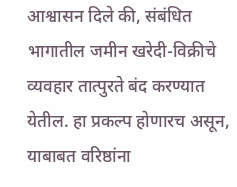आश्वासन दिले की, संबंधित भागातील जमीन खरेदी-विक्रीचे व्यवहार तात्पुरते बंद करण्यात येतील. हा प्रकल्प होणारच असून, याबाबत वरिष्ठांना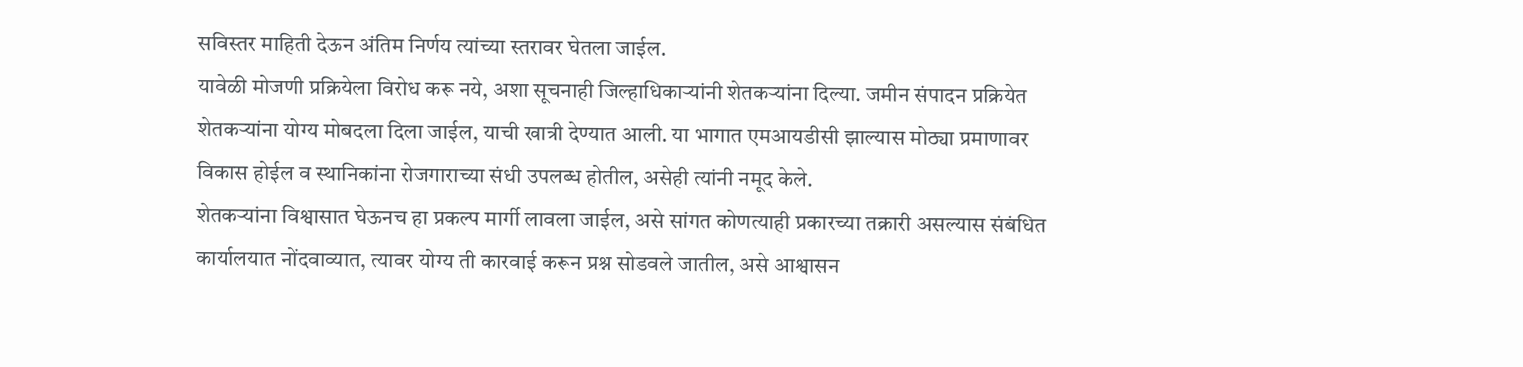सविस्तर माहिती देऊन अंतिम निर्णय त्यांच्या स्तरावर घेतला जाईल.
यावेळी मोजणी प्रक्रियेला विरोध करू नये, अशा सूचनाही जिल्हाधिकाऱ्यांनी शेतकऱ्यांना दिल्या. जमीन संपादन प्रक्रियेत शेतकऱ्यांना योग्य मोबदला दिला जाईल, याची खात्री देण्यात आली. या भागात एमआयडीसी झाल्यास मोठ्या प्रमाणावर विकास होईल व स्थानिकांना रोजगाराच्या संधी उपलब्ध होतील, असेही त्यांनी नमूद केले.
शेतकऱ्यांना विश्वासात घेऊनच हा प्रकल्प मार्गी लावला जाईल, असे सांगत कोणत्याही प्रकारच्या तक्रारी असल्यास संबंधित कार्यालयात नोंदवाव्यात, त्यावर योग्य ती कारवाई करून प्रश्न सोडवले जातील, असे आश्वासन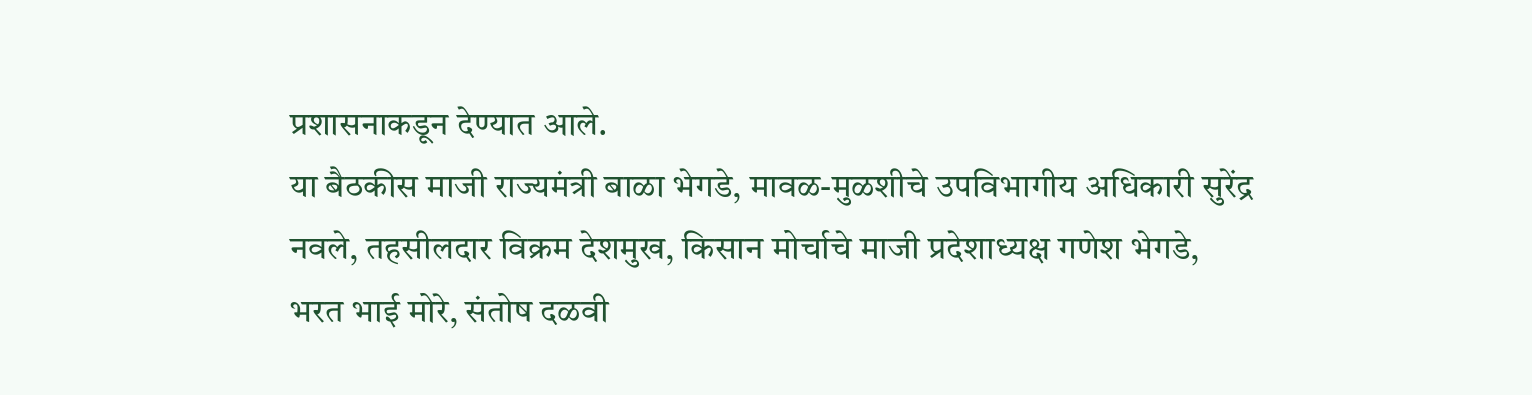प्रशासनाकडून देण्यात आले.
या बैठकीस माजी राज्यमंत्री बाळा भेगडे, मावळ-मुळशीचे उपविभागीय अधिकारी सुरेंद्र नवले, तहसीलदार विक्रम देशमुख, किसान मोर्चाचे माजी प्रदेशाध्यक्ष गणेश भेगडे, भरत भाई मोरे, संतोष दळवी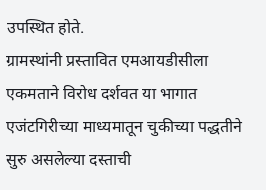उपस्थित होते.
ग्रामस्थांनी प्रस्तावित एमआयडीसीला एकमताने विरोध दर्शवत या भागात एजंटगिरीच्या माध्यमातून चुकीच्या पद्धतीने सुरु असलेल्या दस्ताची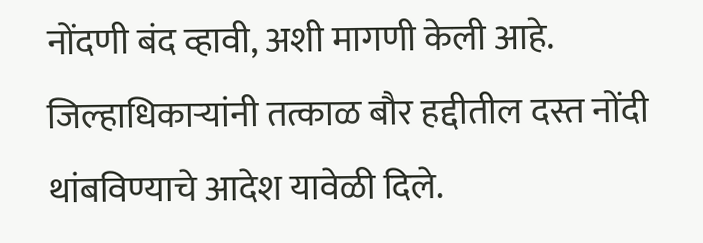नोंदणी बंद व्हावी, अशी मागणी केली आहे. जिल्हाधिकाऱ्यांनी तत्काळ बौर हद्दीतील दस्त नोंदी थांबविण्याचे आदेश यावेळी दिले.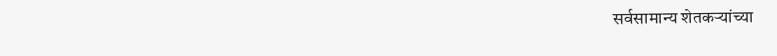सर्वसामान्य शेतकऱ्यांच्या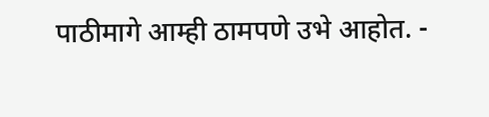पाठीमागे आम्ही ठामपणे उभे आहोत. -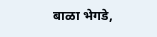बाळा भेगडे,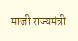माजी राज्यमंत्री